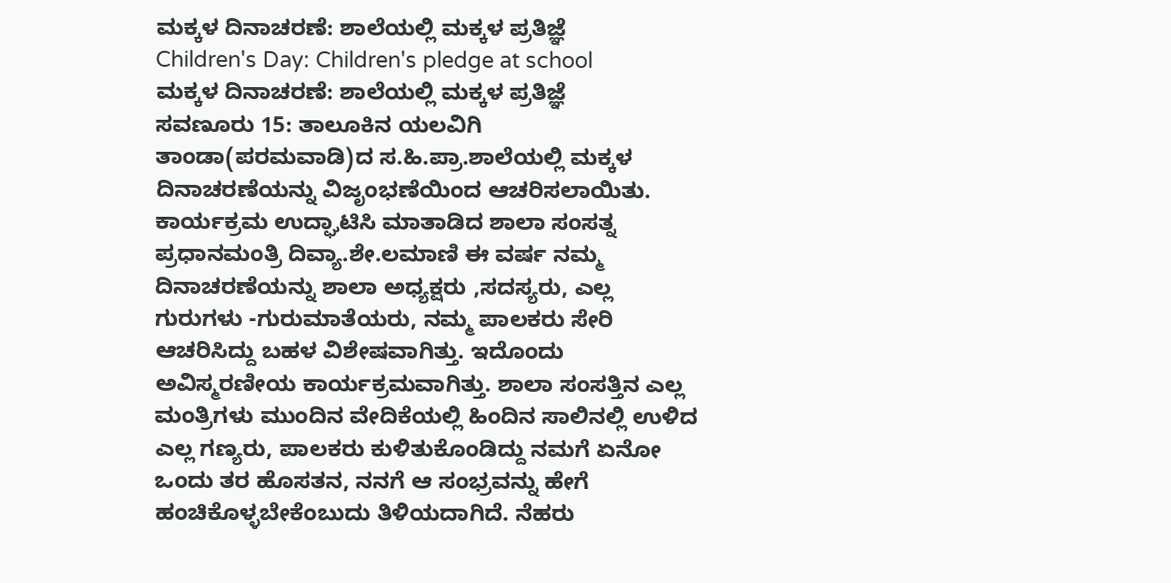ಮಕ್ಕಳ ದಿನಾಚರಣೆ: ಶಾಲೆಯಲ್ಲಿ ಮಕ್ಕಳ ಪ್ರತಿಜ್ಞೆ
Children's Day: Children's pledge at school
ಮಕ್ಕಳ ದಿನಾಚರಣೆ: ಶಾಲೆಯಲ್ಲಿ ಮಕ್ಕಳ ಪ್ರತಿಜ್ಞೆ
ಸವಣೂರು 15: ತಾಲೂಕಿನ ಯಲವಿಗಿ ತಾಂಡಾ(ಪರಮವಾಡಿ)ದ ಸ.ಹಿ.ಪ್ರಾ.ಶಾಲೆಯಲ್ಲಿ ಮಕ್ಕಳ ದಿನಾಚರಣೆಯನ್ನು ವಿಜೃಂಭಣೆಯಿಂದ ಆಚರಿಸಲಾಯಿತು. ಕಾರ್ಯಕ್ರಮ ಉದ್ಘಾಟಿಸಿ ಮಾತಾಡಿದ ಶಾಲಾ ಸಂಸತ್ನ ಪ್ರಧಾನಮಂತ್ರಿ ದಿವ್ಯಾ.ಶೇ.ಲಮಾಣಿ ಈ ವರ್ಷ ನಮ್ಮ ದಿನಾಚರಣೆಯನ್ನು ಶಾಲಾ ಅಧ್ಯಕ್ಷರು ,ಸದಸ್ಯರು, ಎಲ್ಲ ಗುರುಗಳು -ಗುರುಮಾತೆಯರು, ನಮ್ಮ ಪಾಲಕರು ಸೇರಿ ಆಚರಿಸಿದ್ದು ಬಹಳ ವಿಶೇಷವಾಗಿತ್ತು. ಇದೊಂದು ಅವಿಸ್ಮರಣೀಯ ಕಾರ್ಯಕ್ರಮವಾಗಿತ್ತು. ಶಾಲಾ ಸಂಸತ್ತಿನ ಎಲ್ಲ ಮಂತ್ರಿಗಳು ಮುಂದಿನ ವೇದಿಕೆಯಲ್ಲಿ ಹಿಂದಿನ ಸಾಲಿನಲ್ಲಿ ಉಳಿದ ಎಲ್ಲ ಗಣ್ಯರು, ಪಾಲಕರು ಕುಳಿತುಕೊಂಡಿದ್ದು ನಮಗೆ ಏನೋ ಒಂದು ತರ ಹೊಸತನ, ನನಗೆ ಆ ಸಂಭ್ರವನ್ನು ಹೇಗೆ ಹಂಚಿಕೊಳ್ಳಬೇಕೆಂಬುದು ತಿಳಿಯದಾಗಿದೆ. ನೆಹರು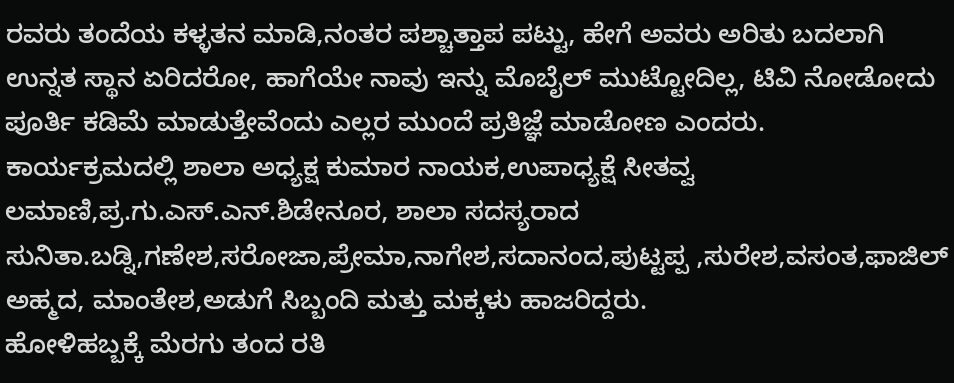ರವರು ತಂದೆಯ ಕಳ್ಳತನ ಮಾಡಿ,ನಂತರ ಪಶ್ಚಾತ್ತಾಪ ಪಟ್ಟು, ಹೇಗೆ ಅವರು ಅರಿತು ಬದಲಾಗಿ ಉನ್ನತ ಸ್ಥಾನ ಏರಿದರೋ, ಹಾಗೆಯೇ ನಾವು ಇನ್ನು ಮೊಬೈಲ್ ಮುಟ್ಟೋದಿಲ್ಲ, ಟಿವಿ ನೋಡೋದು ಪೂರ್ತಿ ಕಡಿಮೆ ಮಾಡುತ್ತೇವೆಂದು ಎಲ್ಲರ ಮುಂದೆ ಪ್ರತಿಜ್ಞೆ ಮಾಡೋಣ ಎಂದರು.
ಕಾರ್ಯಕ್ರಮದಲ್ಲಿ ಶಾಲಾ ಅಧ್ಯಕ್ಷ ಕುಮಾರ ನಾಯಕ,ಉಪಾಧ್ಯಕ್ಷೆ ಸೀತವ್ವ ಲಮಾಣಿ,ಪ್ರ.ಗು.ಎಸ್.ಎನ್.ಶಿಡೇನೂರ, ಶಾಲಾ ಸದಸ್ಯರಾದ ಸುನಿತಾ.ಬಡ್ನಿ,ಗಣೇಶ,ಸರೋಜಾ,ಪ್ರೇಮಾ,ನಾಗೇಶ,ಸದಾನಂದ,ಪುಟ್ಟಪ್ಪ ,ಸುರೇಶ,ವಸಂತ,ಫಾಜಿಲ್ ಅಹ್ಮದ, ಮಾಂತೇಶ,ಅಡುಗೆ ಸಿಬ್ಬಂದಿ ಮತ್ತು ಮಕ್ಕಳು ಹಾಜರಿದ್ದರು.
ಹೋಳಿಹಬ್ಬಕ್ಕೆ ಮೆರಗು ತಂದ ರತಿ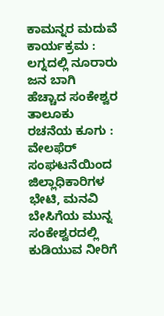ಕಾಮನ್ನರ ಮದುವೆ ಕಾರ್ಯಕ್ರಮ : ಲಗ್ನದಲ್ಲಿ ನೂರಾರು ಜನ ಬಾಗಿ
ಹೆಚ್ಚಾದ ಸಂಕೇಶ್ವರ ತಾಲೂಕು ರಚನೆಯ ಕೂಗು : ವೇಲಫೆರ್ ಸಂಘಟನೆಯಿಂದ ಜಿಲ್ಲಾಧಿಕಾರಿಗಳ ಭೇಟಿ, ಮನವಿ
ಬೇಸಿಗೆಯ ಮುನ್ನ ಸಂಕೇಶ್ವರದಲ್ಲಿ ಕುಡಿಯುವ ನೀರಿಗೆ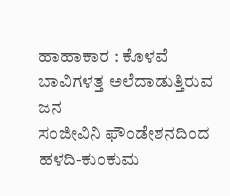ಹಾಹಾಕಾರ : ಕೊಳವೆ ಬಾವಿಗಳತ್ತ ಅಲೆದಾಡುತ್ತಿರುವ ಜನ
ಸಂಜೀವಿನಿ ಫೌಂಡೇಶನದಿಂದ ಹಳದಿ-ಕುಂಕುಮ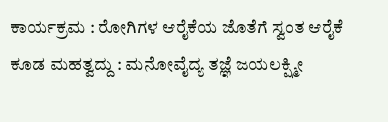ಕಾರ್ಯಕ್ರಮ : ರೋಗಿಗಳ ಆರೈಕೆಯ ಜೊತೆಗೆ ಸ್ವಂತ ಆರೈಕೆ ಕೂಡ ಮಹತ್ವದ್ದು : ಮನೋವೈದ್ಯ ತಜ್ಞೆ ಜಯಲಕ್ಷ್ಮೀ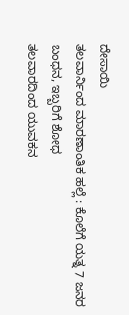ದೇಸಾಯಿ
ತಲವಾರ್ನಿಂದ ಮಾರಣಾಂತಿಕ ಹಲ್ಲೆ : ಕೊಲೆಗೆ ಯತ್ನ 7 ಜನರ ಬಂಧನ, ಇಬ್ಬರಿಗೆ ಶೋಧ
ತಲವಾರದಿಂದ ಯುವಕನ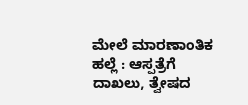ಮೇಲೆ ಮಾರಣಾಂತಿಕ ಹಲ್ಲೆ : ಆಸ್ಪತ್ರೆಗೆ ದಾಖಲು, ತ್ವೇಷದ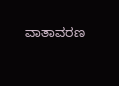ವಾತಾವರಣ